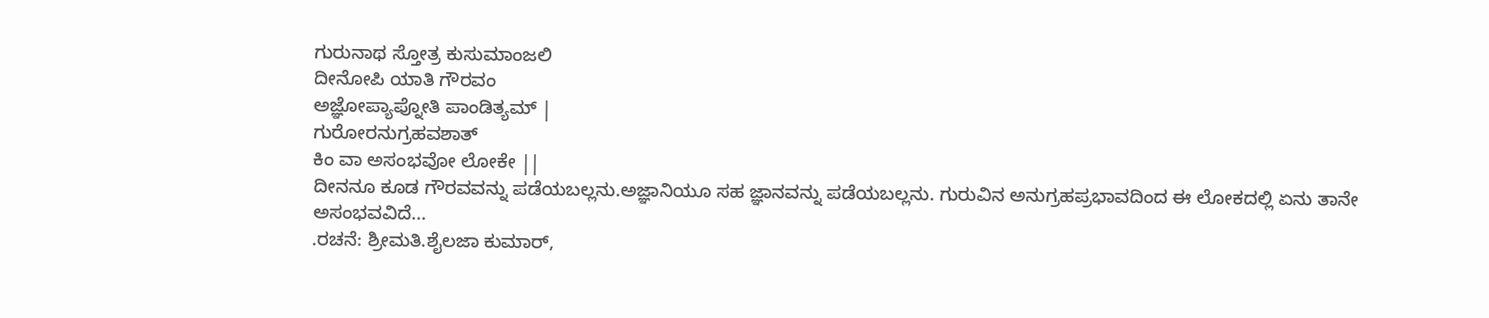ಗುರುನಾಥ ಸ್ತೋತ್ರ ಕುಸುಮಾಂಜಲಿ
ದೀನೋಪಿ ಯಾತಿ ಗೌರವಂ
ಅಜ್ಞೋಪ್ಯಾಪ್ನೋತಿ ಪಾಂಡಿತ್ಯಮ್ |
ಗುರೋರನುಗ್ರಹವಶಾತ್
ಕಿಂ ವಾ ಅಸಂಭವೋ ಲೋಕೇ ||
ದೀನನೂ ಕೂಡ ಗೌರವವನ್ನು ಪಡೆಯಬಲ್ಲನು.ಅಜ್ಞಾನಿಯೂ ಸಹ ಜ್ಞಾನವನ್ನು ಪಡೆಯಬಲ್ಲನು. ಗುರುವಿನ ಅನುಗ್ರಹಪ್ರಭಾವದಿಂದ ಈ ಲೋಕದಲ್ಲಿ ಏನು ತಾನೇ ಅಸಂಭವವಿದೆ...
.ರಚನೆ: ಶ್ರೀಮತಿ.ಶೈಲಜಾ ಕುಮಾರ್,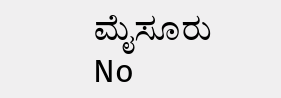ಮೈಸೂರು
No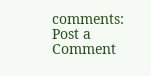comments:
Post a Comment